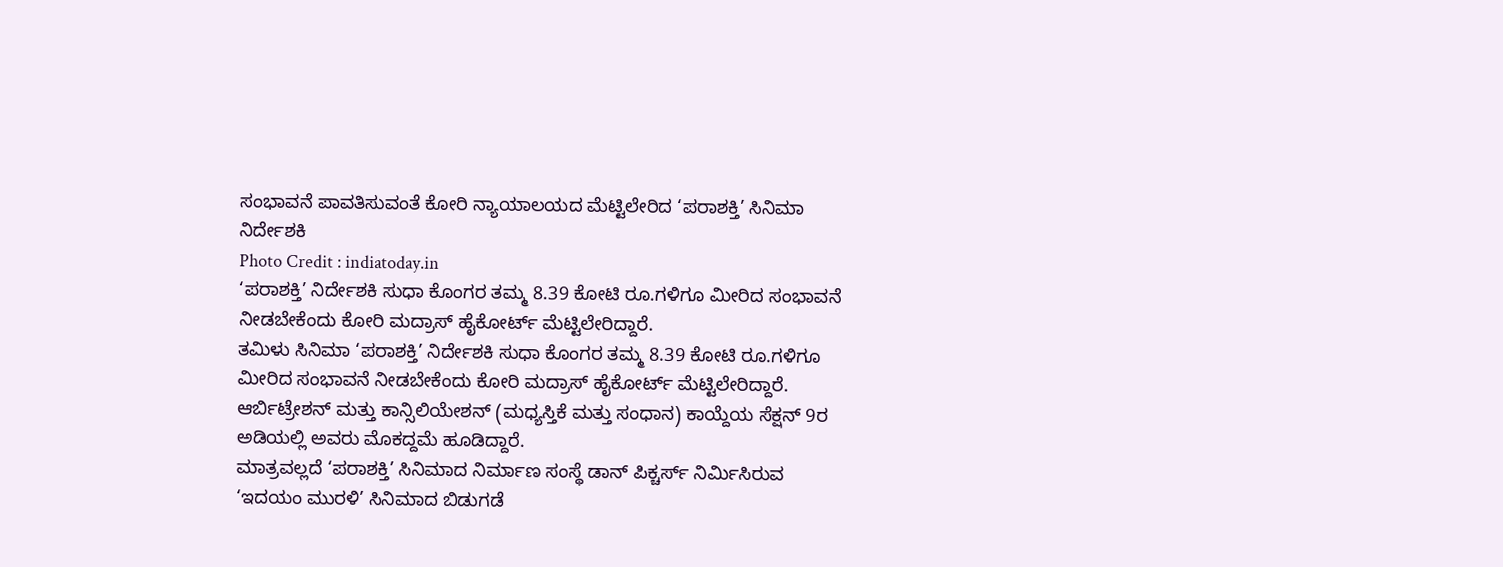ಸಂಭಾವನೆ ಪಾವತಿಸುವಂತೆ ಕೋರಿ ನ್ಯಾಯಾಲಯದ ಮೆಟ್ಟಿಲೇರಿದ ‘ಪರಾಶಕ್ತಿ’ ಸಿನಿಮಾ ನಿರ್ದೇಶಕಿ
Photo Credit : indiatoday.in
‘ಪರಾಶಕ್ತಿ’ ನಿರ್ದೇಶಕಿ ಸುಧಾ ಕೊಂಗರ ತಮ್ಮ 8.39 ಕೋಟಿ ರೂ.ಗಳಿಗೂ ಮೀರಿದ ಸಂಭಾವನೆ ನೀಡಬೇಕೆಂದು ಕೋರಿ ಮದ್ರಾಸ್ ಹೈಕೋರ್ಟ್ ಮೆಟ್ಟಿಲೇರಿದ್ದಾರೆ.
ತಮಿಳು ಸಿನಿಮಾ ‘ಪರಾಶಕ್ತಿ’ ನಿರ್ದೇಶಕಿ ಸುಧಾ ಕೊಂಗರ ತಮ್ಮ 8.39 ಕೋಟಿ ರೂ.ಗಳಿಗೂ ಮೀರಿದ ಸಂಭಾವನೆ ನೀಡಬೇಕೆಂದು ಕೋರಿ ಮದ್ರಾಸ್ ಹೈಕೋರ್ಟ್ ಮೆಟ್ಟಿಲೇರಿದ್ದಾರೆ. ಆರ್ಬಿಟ್ರೇಶನ್ ಮತ್ತು ಕಾನ್ಸಿಲಿಯೇಶನ್ (ಮಧ್ಯಸ್ತಿಕೆ ಮತ್ತು ಸಂಧಾನ) ಕಾಯ್ದೆಯ ಸೆಕ್ಷನ್ 9ರ ಅಡಿಯಲ್ಲಿ ಅವರು ಮೊಕದ್ದಮೆ ಹೂಡಿದ್ದಾರೆ.
ಮಾತ್ರವಲ್ಲದೆ ‘ಪರಾಶಕ್ತಿ’ ಸಿನಿಮಾದ ನಿರ್ಮಾಣ ಸಂಸ್ಥೆ ಡಾನ್ ಪಿಕ್ಚರ್ಸ್ ನಿರ್ಮಿಸಿರುವ ‘ಇದಯಂ ಮುರಳಿ’ ಸಿನಿಮಾದ ಬಿಡುಗಡೆ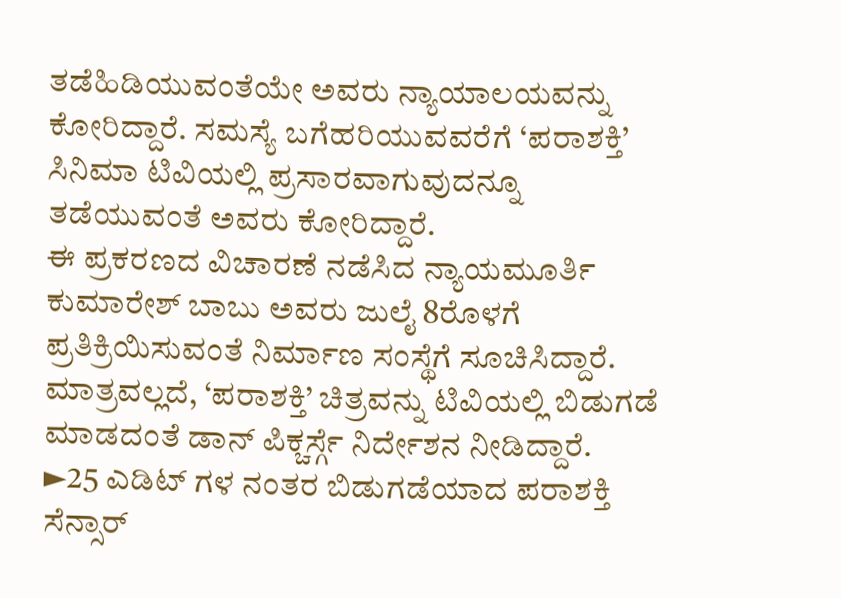ತಡೆಹಿಡಿಯುವಂತೆಯೇ ಅವರು ನ್ಯಾಯಾಲಯವನ್ನು ಕೋರಿದ್ದಾರೆ. ಸಮಸ್ಯೆ ಬಗೆಹರಿಯುವವರೆಗೆ ‘ಪರಾಶಕ್ತಿ’ ಸಿನಿಮಾ ಟಿವಿಯಲ್ಲಿ ಪ್ರಸಾರವಾಗುವುದನ್ನೂ ತಡೆಯುವಂತೆ ಅವರು ಕೋರಿದ್ದಾರೆ.
ಈ ಪ್ರಕರಣದ ವಿಚಾರಣೆ ನಡೆಸಿದ ನ್ಯಾಯಮೂರ್ತಿ ಕುಮಾರೇಶ್ ಬಾಬು ಅವರು ಜುಲೈ 8ರೊಳಗೆ ಪ್ರತಿಕ್ರಿಯಿಸುವಂತೆ ನಿರ್ಮಾಣ ಸಂಸ್ಥೆಗೆ ಸೂಚಿಸಿದ್ದಾರೆ. ಮಾತ್ರವಲ್ಲದೆ, ‘ಪರಾಶಕ್ತಿ’ ಚಿತ್ರವನ್ನು ಟಿವಿಯಲ್ಲಿ ಬಿಡುಗಡೆ ಮಾಡದಂತೆ ಡಾನ್ ಪಿಕ್ಚರ್ಸ್ಗೆ ನಿರ್ದೇಶನ ನೀಡಿದ್ದಾರೆ.
►25 ಎಡಿಟ್ ಗಳ ನಂತರ ಬಿಡುಗಡೆಯಾದ ಪರಾಶಕ್ತಿ
ಸೆನ್ಸಾರ್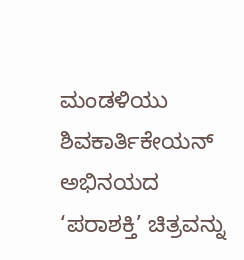ಮಂಡಳಿಯು ಶಿವಕಾರ್ತಿಕೇಯನ್ ಅಭಿನಯದ ‘ಪರಾಶಕ್ತಿ’ ಚಿತ್ರವನ್ನು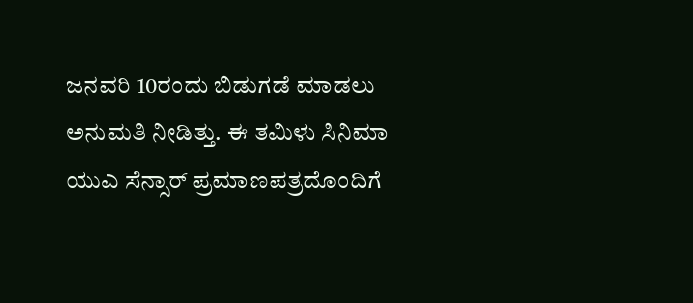ಜನವರಿ 10ರಂದು ಬಿಡುಗಡೆ ಮಾಡಲು ಅನುಮತಿ ನೀಡಿತ್ತು. ಈ ತಮಿಳು ಸಿನಿಮಾ ಯುಎ ಸೆನ್ಸಾರ್ ಪ್ರಮಾಣಪತ್ರದೊಂದಿಗೆ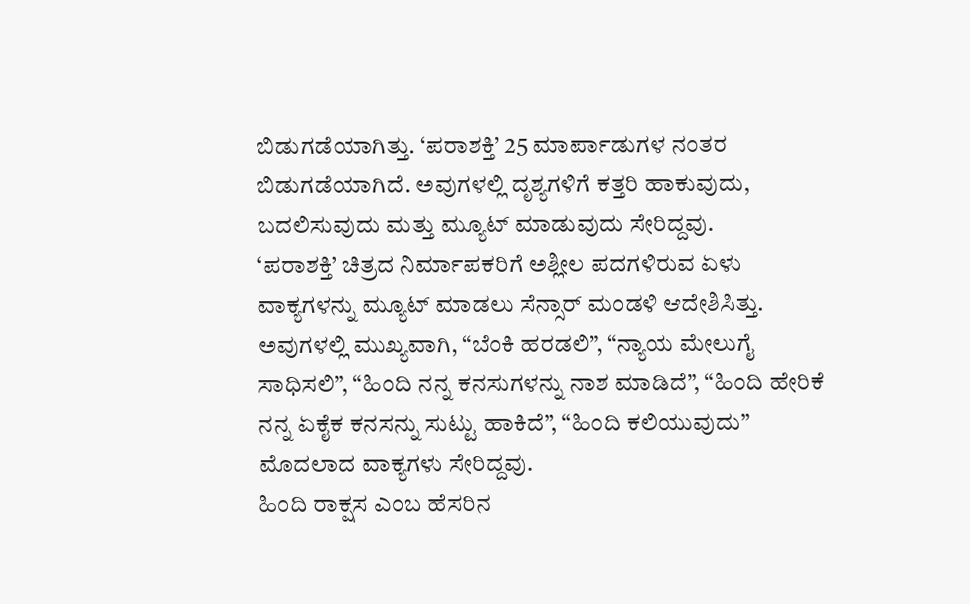ಬಿಡುಗಡೆಯಾಗಿತ್ತು. ‘ಪರಾಶಕ್ತಿ’ 25 ಮಾರ್ಪಾಡುಗಳ ನಂತರ ಬಿಡುಗಡೆಯಾಗಿದೆ. ಅವುಗಳಲ್ಲಿ ದೃಶ್ಯಗಳಿಗೆ ಕತ್ತರಿ ಹಾಕುವುದು, ಬದಲಿಸುವುದು ಮತ್ತು ಮ್ಯೂಟ್ ಮಾಡುವುದು ಸೇರಿದ್ದವು.
‘ಪರಾಶಕ್ತಿ’ ಚಿತ್ರದ ನಿರ್ಮಾಪಕರಿಗೆ ಅಶ್ಲೀಲ ಪದಗಳಿರುವ ಏಳು ವಾಕ್ಯಗಳನ್ನು ಮ್ಯೂಟ್ ಮಾಡಲು ಸೆನ್ಸಾರ್ ಮಂಡಳಿ ಆದೇಶಿಸಿತ್ತು. ಅವುಗಳಲ್ಲಿ ಮುಖ್ಯವಾಗಿ, “ಬೆಂಕಿ ಹರಡಲಿ”, “ನ್ಯಾಯ ಮೇಲುಗೈ ಸಾಧಿಸಲಿ”, “ಹಿಂದಿ ನನ್ನ ಕನಸುಗಳನ್ನು ನಾಶ ಮಾಡಿದೆ”, “ಹಿಂದಿ ಹೇರಿಕೆ ನನ್ನ ಏಕೈಕ ಕನಸನ್ನು ಸುಟ್ಟು ಹಾಕಿದೆ”, “ಹಿಂದಿ ಕಲಿಯುವುದು” ಮೊದಲಾದ ವಾಕ್ಯಗಳು ಸೇರಿದ್ದವು.
ಹಿಂದಿ ರಾಕ್ಷಸ ಎಂಬ ಹೆಸರಿನ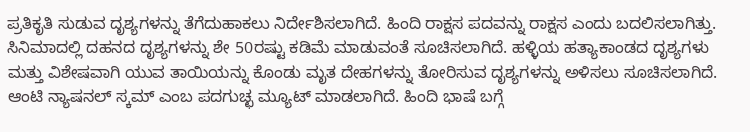ಪ್ರತಿಕೃತಿ ಸುಡುವ ದೃಶ್ಯಗಳನ್ನು ತೆಗೆದುಹಾಕಲು ನಿರ್ದೇಶಿಸಲಾಗಿದೆ. ಹಿಂದಿ ರಾಕ್ಷಸ ಪದವನ್ನು ರಾಕ್ಷಸ ಎಂದು ಬದಲಿಸಲಾಗಿತ್ತು. ಸಿನಿಮಾದಲ್ಲಿ ದಹನದ ದೃಶ್ಯಗಳನ್ನು ಶೇ 50ರಷ್ಟು ಕಡಿಮೆ ಮಾಡುವಂತೆ ಸೂಚಿಸಲಾಗಿದೆ. ಹಳ್ಳಿಯ ಹತ್ಯಾಕಾಂಡದ ದೃಶ್ಯಗಳು ಮತ್ತು ವಿಶೇಷವಾಗಿ ಯುವ ತಾಯಿಯನ್ನು ಕೊಂಡು ಮೃತ ದೇಹಗಳನ್ನು ತೋರಿಸುವ ದೃಶ್ಯಗಳನ್ನು ಅಳಿಸಲು ಸೂಚಿಸಲಾಗಿದೆ.
ಆಂಟಿ ನ್ಯಾಷನಲ್ ಸ್ಕಮ್ ಎಂಬ ಪದಗುಚ್ಛ ಮ್ಯೂಟ್ ಮಾಡಲಾಗಿದೆ. ಹಿಂದಿ ಭಾಷೆ ಬಗ್ಗೆ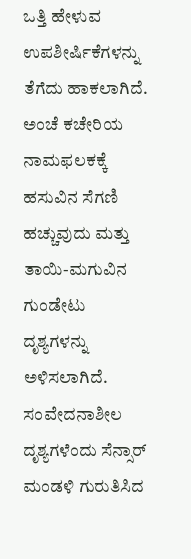ಒತ್ತಿ ಹೇಳುವ ಉಪಶೀರ್ಷಿಕೆಗಳನ್ನು ತೆಗೆದು ಹಾಕಲಾಗಿದೆ. ಅಂಚೆ ಕಚೇರಿಯ ನಾಮಫಲಕಕ್ಕೆ ಹಸುವಿನ ಸೆಗಣಿ ಹಚ್ಚುವುದು ಮತ್ತು ತಾಯಿ-ಮಗುವಿನ ಗುಂಡೇಟು ದೃಶ್ಯಗಳನ್ನು ಅಳಿಸಲಾಗಿದೆ.
ಸಂವೇದನಾಶೀಲ ದೃಶ್ಯಗಳೆಂದು ಸೆನ್ಸಾರ್ ಮಂಡಳಿ ಗುರುತಿಸಿದ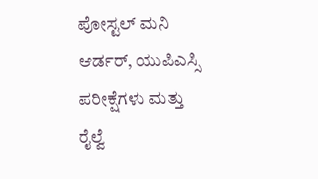ಪೋಸ್ಟಲ್ ಮನಿ ಆರ್ಡರ್, ಯುಪಿಎಸ್ಸಿ ಪರೀಕ್ಷೆಗಳು ಮತ್ತು ರೈಲ್ವೆ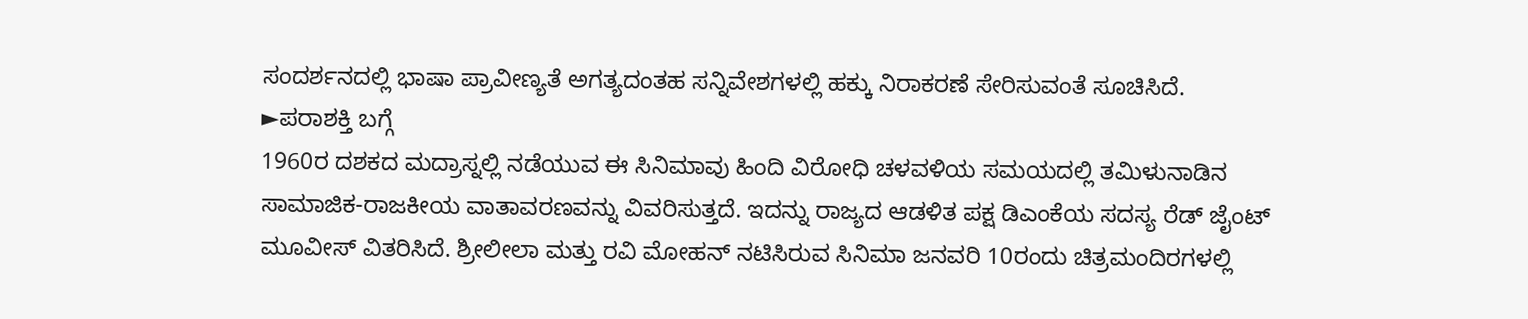ಸಂದರ್ಶನದಲ್ಲಿ ಭಾಷಾ ಪ್ರಾವೀಣ್ಯತೆ ಅಗತ್ಯದಂತಹ ಸನ್ನಿವೇಶಗಳಲ್ಲಿ ಹಕ್ಕು ನಿರಾಕರಣೆ ಸೇರಿಸುವಂತೆ ಸೂಚಿಸಿದೆ.
►ಪರಾಶಕ್ತಿ ಬಗ್ಗೆ
1960ರ ದಶಕದ ಮದ್ರಾಸ್ನಲ್ಲಿ ನಡೆಯುವ ಈ ಸಿನಿಮಾವು ಹಿಂದಿ ವಿರೋಧಿ ಚಳವಳಿಯ ಸಮಯದಲ್ಲಿ ತಮಿಳುನಾಡಿನ ಸಾಮಾಜಿಕ-ರಾಜಕೀಯ ವಾತಾವರಣವನ್ನು ವಿವರಿಸುತ್ತದೆ. ಇದನ್ನು ರಾಜ್ಯದ ಆಡಳಿತ ಪಕ್ಷ ಡಿಎಂಕೆಯ ಸದಸ್ಯ ರೆಡ್ ಜೈಂಟ್ ಮೂವೀಸ್ ವಿತರಿಸಿದೆ. ಶ್ರೀಲೀಲಾ ಮತ್ತು ರವಿ ಮೋಹನ್ ನಟಿಸಿರುವ ಸಿನಿಮಾ ಜನವರಿ 10ರಂದು ಚಿತ್ರಮಂದಿರಗಳಲ್ಲಿ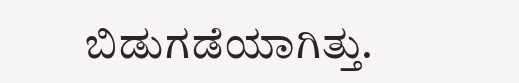ಬಿಡುಗಡೆಯಾಗಿತ್ತು.